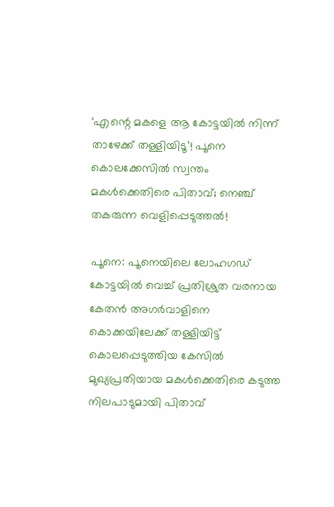‘എന്റെ മകളെ ആ കോട്ടയിൽ നിന്ന് താഴേക്ക് തള്ളിയിടൂ’! പൂനെ കൊലക്കേസിൽ സ്വന്തം മകൾക്കെതിരെ പിതാവ്; നെഞ്ച് തകരുന്ന വെളിപ്പെടുത്തൽ!

പൂനെ: പൂനെയിലെ ലോഹഗഡ് കോട്ടയിൽ വെച്ച് പ്രതിശ്രുത വരനായ കേതൻ അഗർവാളിനെ കൊക്കയിലേക്ക് തള്ളിയിട്ട് കൊലപ്പെടുത്തിയ കേസിൽ മുഖ്യപ്രതിയായ മകൾക്കെതിരെ കടുത്ത നിലപാടുമായി പിതാവ്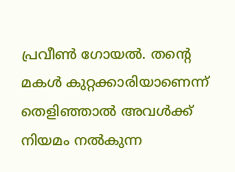പ്രവീൺ ഗോയൽ. തന്റെ മകൾ കുറ്റക്കാരിയാണെന്ന് തെളിഞ്ഞാൽ അവൾക്ക് നിയമം നൽകുന്ന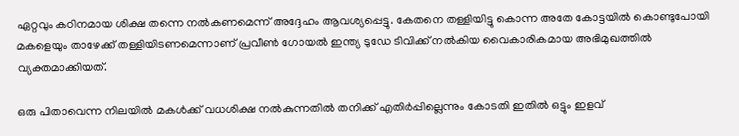ഏറ്റവും കഠിനമായ ശിക്ഷ തന്നെ നൽകണമെന്ന് അദ്ദേഹം ആവശ്യപ്പെട്ടു. കേതനെ തള്ളിയിട്ടു കൊന്ന അതേ കോട്ടയിൽ കൊണ്ടുപോയി മകളെയും താഴേക്ക് തള്ളിയിടണമെന്നാണ് പ്രവീൺ ഗോയൽ ഇന്ത്യ ടുഡേ ടിവിക്ക് നൽകിയ വൈകാരികമായ അഭിമുഖത്തിൽ വ്യക്തമാക്കിയത്.

ഒരു പിതാവെന്ന നിലയിൽ മകൾക്ക് വധശിക്ഷ നൽകുന്നതിൽ തനിക്ക് എതിർപ്പില്ലെന്നും കോടതി ഇതിൽ ഒട്ടും ഇളവ്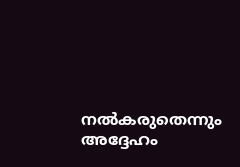നൽകരുതെന്നും അദ്ദേഹം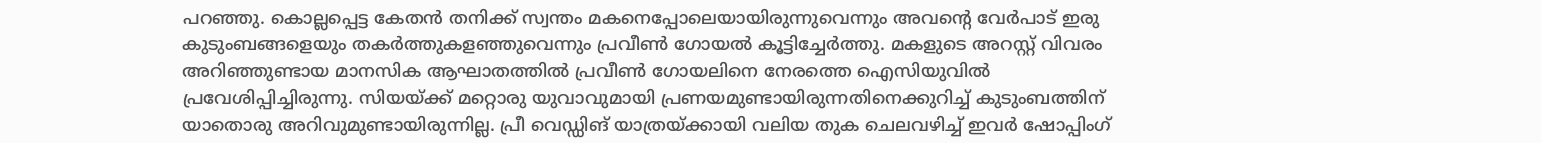പറഞ്ഞു. കൊല്ലപ്പെട്ട കേതൻ തനിക്ക് സ്വന്തം മകനെപ്പോലെയായിരുന്നുവെന്നും അവന്റെ വേർപാട് ഇരു കുടുംബങ്ങളെയും തകർത്തുകളഞ്ഞുവെന്നും പ്രവീൺ ഗോയൽ കൂട്ടിച്ചേർത്തു. മകളുടെ അറസ്റ്റ് വിവരം അറിഞ്ഞുണ്ടായ മാനസിക ആഘാതത്തിൽ പ്രവീൺ ഗോയലിനെ നേരത്തെ ഐസിയുവിൽ പ്രവേശിപ്പിച്ചിരുന്നു. സിയയ്ക്ക് മറ്റൊരു യുവാവുമായി പ്രണയമുണ്ടായിരുന്നതിനെക്കുറിച്ച് കുടുംബത്തിന് യാതൊരു അറിവുമുണ്ടായിരുന്നില്ല. പ്രീ വെഡ്ഡിങ് യാത്രയ്ക്കായി വലിയ തുക ചെലവഴിച്ച് ഇവർ ഷോപ്പിംഗ്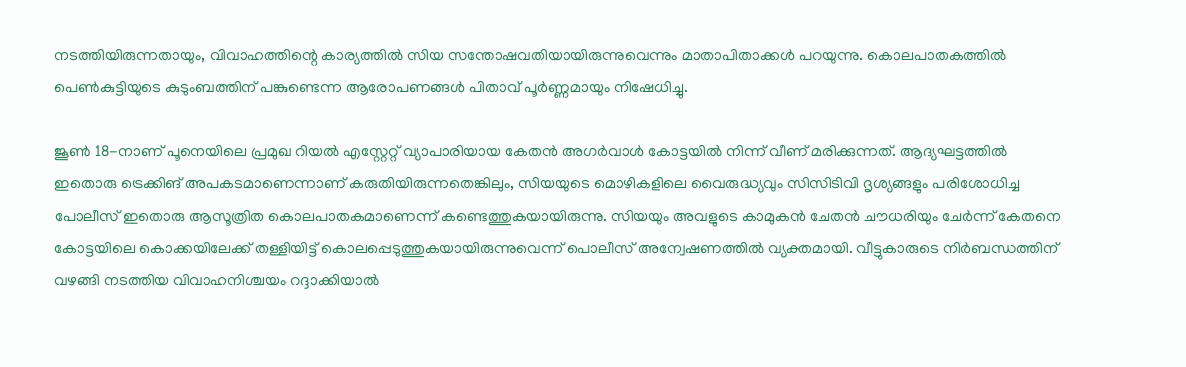നടത്തിയിരുന്നതായും, വിവാഹത്തിന്റെ കാര്യത്തിൽ സിയ സന്തോഷവതിയായിരുന്നുവെന്നും മാതാപിതാക്കൾ പറയുന്നു. കൊലപാതകത്തിൽ പെൺകുട്ടിയുടെ കുടുംബത്തിന് പങ്കുണ്ടെന്ന ആരോപണങ്ങൾ പിതാവ് പൂർണ്ണമായും നിഷേധിച്ചു.

ജൂൺ 18-നാണ് പൂനെയിലെ പ്രമുഖ റിയൽ എസ്റ്റേറ്റ് വ്യാപാരിയായ കേതൻ അഗർവാൾ കോട്ടയിൽ നിന്ന് വീണ് മരിക്കുന്നത്. ആദ്യഘട്ടത്തിൽ ഇതൊരു ട്രെക്കിങ് അപകടമാണെന്നാണ് കരുതിയിരുന്നതെങ്കിലും, സിയയുടെ മൊഴികളിലെ വൈരുദ്ധ്യവും സിസിടിവി ദൃശ്യങ്ങളും പരിശോധിച്ച പോലീസ് ഇതൊരു ആസൂത്രിത കൊലപാതകമാണെന്ന് കണ്ടെത്തുകയായിരുന്നു. സിയയും അവളുടെ കാമുകൻ ചേതൻ ചൗധരിയും ചേർന്ന് കേതനെ കോട്ടയിലെ കൊക്കയിലേക്ക് തള്ളിയിട്ട് കൊലപ്പെടുത്തുകയായിരുന്നുവെന്ന് പൊലീസ് അന്വേഷണത്തിൽ വ്യക്തമായി. വീട്ടുകാരുടെ നിർബന്ധത്തിന് വഴങ്ങി നടത്തിയ വിവാഹനിശ്ചയം റദ്ദാക്കിയാൽ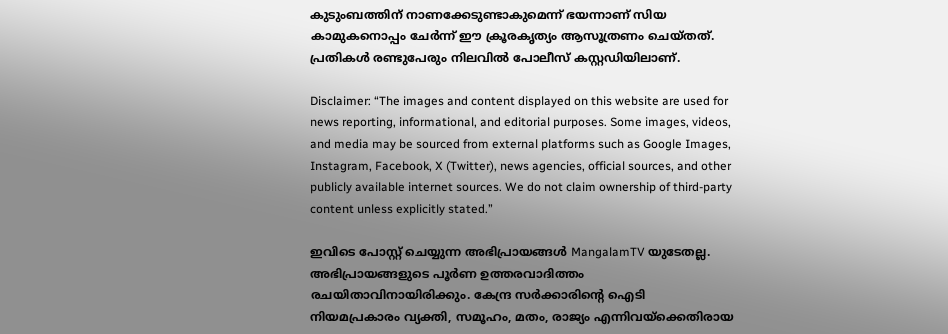കുടുംബത്തിന് നാണക്കേടുണ്ടാകുമെന്ന് ഭയന്നാണ് സിയ കാമുകനൊപ്പം ചേർന്ന് ഈ ക്രൂരകൃത്യം ആസൂത്രണം ചെയ്തത്. പ്രതികൾ രണ്ടുപേരും നിലവിൽ പോലീസ് കസ്റ്റഡിയിലാണ്.

Disclaimer: “The images and content displayed on this website are used for news reporting, informational, and editorial purposes. Some images, videos, and media may be sourced from external platforms such as Google Images, Instagram, Facebook, X (Twitter), news agencies, official sources, and other publicly available internet sources. We do not claim ownership of third-party content unless explicitly stated.”

ഇവിടെ പോസ്റ്റ് ചെയ്യുന്ന അഭിപ്രായങ്ങൾ MangalamTV യുടേതല്ല. അഭിപ്രായങ്ങളുടെ പൂർണ ഉത്തരവാദിത്തം രചയിതാവിനായിരിക്കും. കേന്ദ്ര സർക്കാരിന്റെ ഐടി നിയമപ്രകാരം വ്യക്തി, സമൂഹം, മതം, രാജ്യം എന്നിവയ്ക്കെതിരായ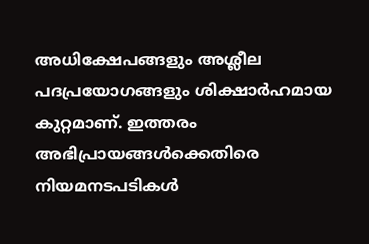അധിക്ഷേപങ്ങളും അശ്ലീല പദപ്രയോഗങ്ങളും ശിക്ഷാർഹമായ കുറ്റമാണ്. ഇത്തരം അഭിപ്രായങ്ങൾക്കെതിരെ നിയമനടപടികൾ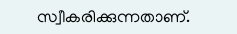സ്വീകരിക്കുന്നതാണ്.